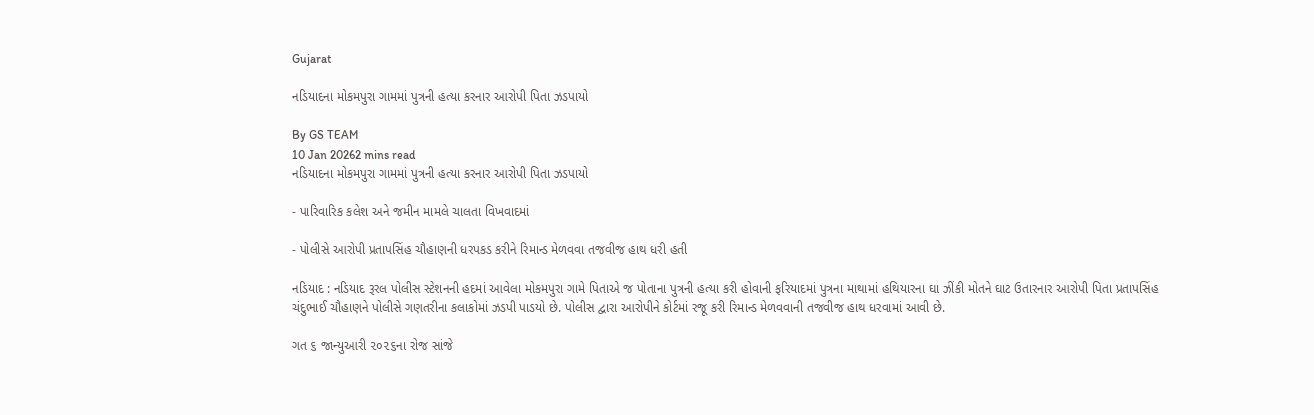Gujarat

નડિયાદના મોકમપુરા ગામમાં પુત્રની હત્યા કરનાર આરોપી પિતા ઝડપાયો

By GS TEAM
10 Jan 20262 mins read
નડિયાદના મોકમપુરા ગામમાં પુત્રની હત્યા કરનાર આરોપી પિતા ઝડપાયો

- પારિવારિક કલેશ અને જમીન મામલે ચાલતા વિખવાદમાં

- પોલીસે આરોપી પ્રતાપસિંહ ચૌહાણની ધરપકડ કરીને રિમાન્ડ મેળવવા તજવીજ હાથ ધરી હતી

નડિયાદ : નડિયાદ રૂરલ પોલીસ સ્ટેશનની હદમાં આવેલા મોકમપુરા ગામે પિતાએ જ પોતાના પુત્રની હત્યા કરી હોવાની ફરિયાદમાં પુત્રના માથામાં હથિયારના ઘા ઝીંકી મોતને ઘાટ ઉતારનાર આરોપી પિતા પ્રતાપસિંહ ચંદુભાઈ ચૌહાણને પોલીસે ગણતરીના કલાકોમાં ઝડપી પાડયો છે. પોલીસ દ્વારા આરોપીને કોર્ટમાં રજૂ કરી રિમાન્ડ મેળવવાની તજવીજ હાથ ધરવામાં આવી છે.

ગત ૬ જાન્યુઆરી ૨૦૨૬ના રોજ સાંજે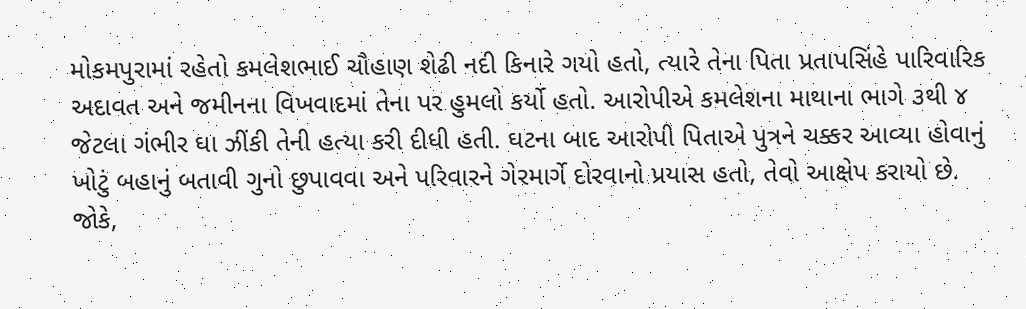મોકમપુરામાં રહેતો કમલેશભાઈ ચૌહાણ શેઢી નદી કિનારે ગયો હતો, ત્યારે તેના પિતા પ્રતાપસિંહે પારિવારિક અદાવત અને જમીનના વિખવાદમાં તેના પર હુમલો કર્યો હતો. આરોપીએ કમલેશના માથાના ભાગે ૩થી ૪ જેટલા ગંભીર ઘા ઝીંકી તેની હત્યા કરી દીધી હતી. ઘટના બાદ આરોપી પિતાએ પુત્રને ચક્કર આવ્યા હોવાનું ખોટું બહાનું બતાવી ગુનો છુપાવવા અને પરિવારને ગેરમાર્ગે દોરવાનો પ્રયાસ હતો, તેવો આક્ષેપ કરાયો છે. જોકે,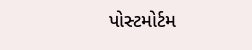પોસ્ટમોર્ટમ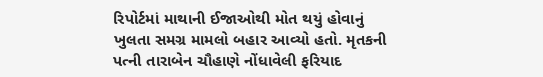રિપોર્ટમાં માથાની ઈજાઓથી મોત થયું હોવાનું ખુલતા સમગ્ર મામલો બહાર આવ્યો હતો. મૃતકની પત્ની તારાબેન ચૌહાણે નોંધાવેલી ફરિયાદ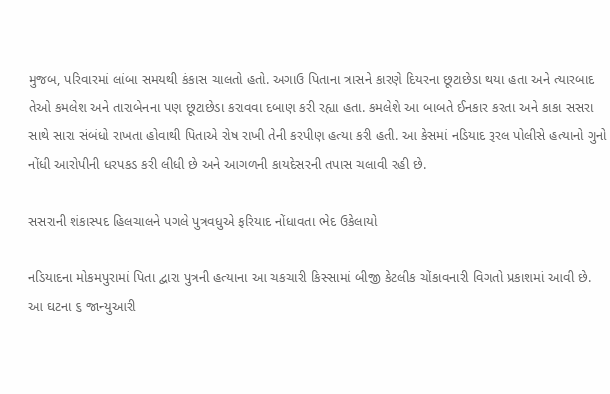મુજબ, પરિવારમાં લાંબા સમયથી કંકાસ ચાલતો હતો. અગાઉ પિતાના ત્રાસને કારણે દિયરના છૂટાછેડા થયા હતા અને ત્યારબાદ તેઓ કમલેશ અને તારાબેનના પણ છૂટાછેડા કરાવવા દબાણ કરી રહ્યા હતા. કમલેશે આ બાબતે ઈનકાર કરતા અને કાકા સસરા સાથે સારા સંબંધો રાખતા હોવાથી પિતાએ રોષ રાખી તેની કરપીણ હત્યા કરી હતી. આ કેસમાં નડિયાદ રૂરલ પોલીસે હત્યાનો ગુનો નોંધી આરોપીની ધરપકડ કરી લીધી છે અને આગળની કાયદેસરની તપાસ ચલાવી રહી છે.

સસરાની શંકાસ્પદ હિલચાલને પગલે પુત્રવધુએ ફરિયાદ નોંધાવતા ભેદ ઉકેલાયો

નડિયાદના મોકમપુરામાં પિતા દ્વારા પુત્રની હત્યાના આ ચકચારી કિસ્સામાં બીજી કેટલીક ચોંકાવનારી વિગતો પ્રકાશમાં આવી છે. આ ઘટના ૬ જાન્યુઆરી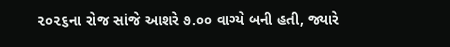૨૦૨૬ના રોજ સાંજે આશરે ૭.૦૦ વાગ્યે બની હતી, જ્યારે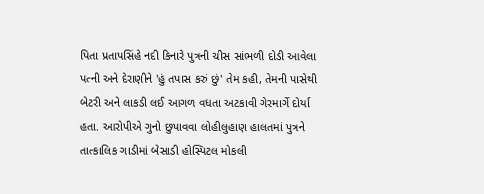પિતા પ્રતાપસિંહે નદી કિનારે પુત્રની ચીસ સાંભળી દોડી આવેલા પત્ની અને દેરાણીને 'હું તપાસ કરું છું' તેમ કહી, તેમની પાસેથી બેટરી અને લાકડી લઈ આગળ વધતા અટકાવી ગેરમાર્ગે દોર્યા હતા. આરોપીએ ગુનો છુપાવવા લોહીલુહાણ હાલતમાં પુત્રને તાત્કાલિક ગાડીમાં બેસાડી હોસ્પિટલ મોકલી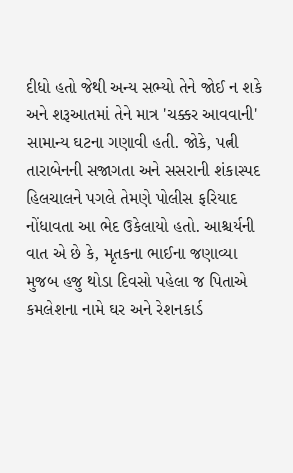દીધો હતો જેથી અન્ય સભ્યો તેને જોઈ ન શકે અને શરૂઆતમાં તેને માત્ર 'ચક્કર આવવાની' સામાન્ય ઘટના ગણાવી હતી. જોકે, પત્ની તારાબેનની સજાગતા અને સસરાની શંકાસ્પદ હિલચાલને પગલે તેમણે પોલીસ ફરિયાદ નોંધાવતા આ ભેદ ઉકેલાયો હતો. આશ્ચર્યની વાત એ છે કે, મૃતકના ભાઈના જણાવ્યા મુજબ હજુ થોડા દિવસો પહેલા જ પિતાએ કમલેશના નામે ઘર અને રેશનકાર્ડ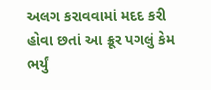અલગ કરાવવામાં મદદ કરી હોવા છતાં આ ક્રૂર પગલું કેમ ભર્યું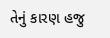તેનું કારણ હજુ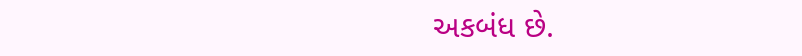અકબંધ છે.